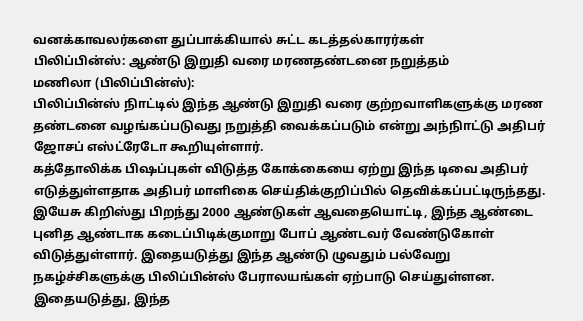வனக்காவலர்களை துப்பாக்கியால் சுட்ட கடத்தல்காரர்கள்
பிலிப்பின்ஸ்: ஆண்டு இறுதி வரை மரணதண்டனை நறுத்தம்
மணிலா (பிலிப்பின்ஸ்):
பிலிப்பின்ஸ் நிாட்டில் இந்த ஆண்டு இறுதி வரை குற்றவாளிகளுக்கு மரண தண்டனை வழங்கப்படுவது நறுத்தி வைக்கப்படும் என்று அந்நிாட்டு அதிபர் ஜோசப் எஸ்ட்ரேடோ கூறியுள்ளார்.
கத்தோலிக்க பிஷப்புகள் விடுத்த கோக்கையை ஏற்று இந்த டிவை அதிபர் எடுத்துள்ளதாக அதிபர் மாளிகை செய்திக்குறிப்பில் தெவிக்கப்பட்டிருந்தது.
இயேசு கிறிஸ்து பிறந்து 2000 ஆண்டுகள் ஆவதையொட்டி, இந்த ஆண்டை புனித ஆண்டாக கடைப்பிடிக்குமாறு போப் ஆண்டவர் வேண்டுகோள் விடுத்துள்ளார். இதையடுத்து இந்த ஆண்டு ழுவதும் பல்வேறு நகழ்ச்சிகளுக்கு பிலிப்பின்ஸ் பேராலயங்கள் ஏற்பாடு செய்துள்ளன. இதையடுத்து, இந்த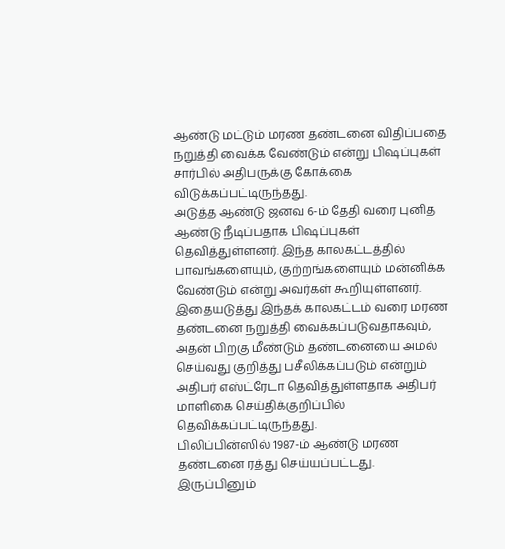ஆண்டு மட்டும் மரண தண்டனை விதிப்பதை நறுத்தி வைக்க வேண்டும் என்று பிஷப்புகள் சார்பில் அதிபருக்கு கோக்கை விடுக்கப்பட்டிருந்தது.
அடுத்த ஆண்டு ஜனவ 6-ம் தேதி வரை புனித ஆண்டு நீடிப்பதாக பிஷப்புகள் தெவித்துள்ளனர். இந்த காலகட்டத்தில் பாவங்களையும், குற்றங்களையும் மன்னிக்க வேண்டும் என்று அவர்கள் கூறியுள்ளனர்.
இதையடுத்து இந்தக் காலகட்டம் வரை மரண தண்டனை நறுத்தி வைக்கப்படுவதாகவும், அதன் பிறகு மீண்டும் தண்டனையை அமல் செய்வது குறித்து பசீலிக்கப்படும் என்றும் அதிபர் எஸ்ட்ரேடா தெவித்துள்ளதாக அதிபர் மாளிகை செய்திக்குறிப்பில் தெவிக்கப்பட்டிருந்தது.
பிலிப்பின்ஸில் 1987-ம் ஆண்டு மரண தண்டனை ரத்து செய்யப்பட்டது. இருப்பினும்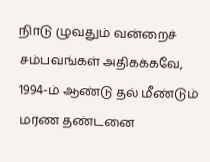நிாடு ழுவதும் வன்றைச் சம்பவங்கள் அதிகக்கவே, 1994-ம் ஆண்டு தல் மீண்டும் மரண தண்டனை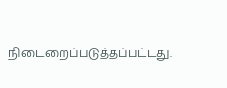நிடைறைப்படுத்தப்பட்டது.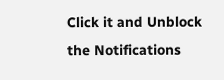Click it and Unblock the Notifications